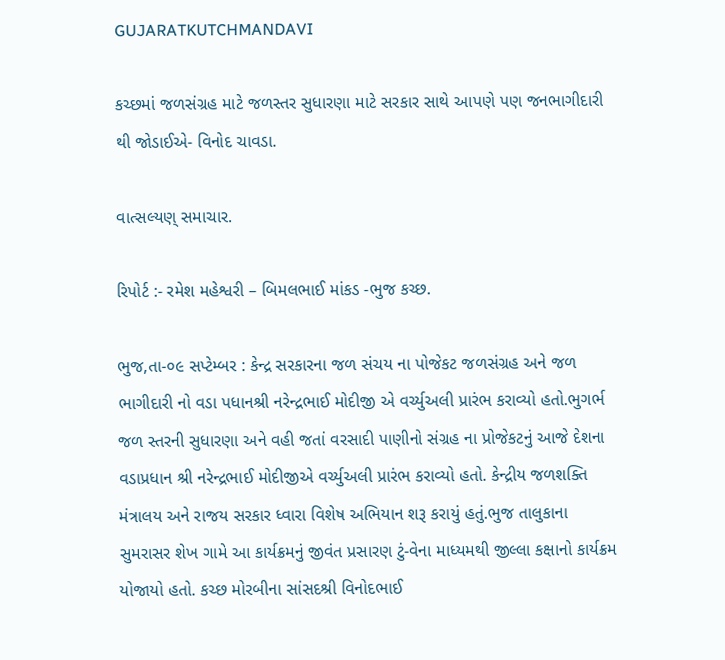GUJARATKUTCHMANDAVI

કચ્છમાં જળસંગ્રહ માટે જળસ્તર સુધારણા માટે સરકાર સાથે આપણે પણ જનભાગીદારી થી જોડાઈએ- વિનોદ ચાવડા.

વાત્સલ્યણ્ સમાચાર.

રિપોર્ટ :- રમેશ મહેશ્વરી – બિમલભાઈ માંકડ -ભુજ કચ્છ.

ભુજ,તા-૦૯ સપ્ટેમ્બર : કેન્દ્ર સરકારના જળ સંચય ના પોજેકટ જળસંગ્રહ અને જળ ભાગીદારી નો વડા પધાનશ્રી નરેન્દ્રભાઈ મોદીજી એ વર્ચ્યુઅલી પ્રારંભ કરાવ્યો હતો.ભુગર્ભ જળ સ્તરની સુધારણા અને વહી જતાં વરસાદી પાણીનો સંગ્રહ ના પ્રોજેકટનું આજે દેશના વડાપ્રધાન શ્રી નરેન્દ્રભાઈ મોદીજીએ વર્ચ્યુઅલી પ્રારંભ કરાવ્યો હતો. કેન્દ્રીય જળશક્તિ મંત્રાલય અને રાજય સરકાર ધ્વારા વિશેષ અભિયાન શરૂ કરાયું હતું.ભુજ તાલુકાના સુમરાસર શેખ ગામે આ કાર્યક્રમનું જીવંત પ્રસારણ ટું-વેના માધ્યમથી જીલ્લા કક્ષાનો કાર્યક્રમ યોજાયો હતો. કચ્છ મોરબીના સાંસદશ્રી વિનોદભાઈ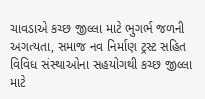ચાવડાએ કચ્છ જીલ્લા માટે ભુગર્ભ જળની અગત્યતા, સમાજ નવ નિર્માણ ટ્રસ્ટ સહિત વિવિધ સંસ્થાઓના સહયોગથી કચ્છ જીલ્લા માટે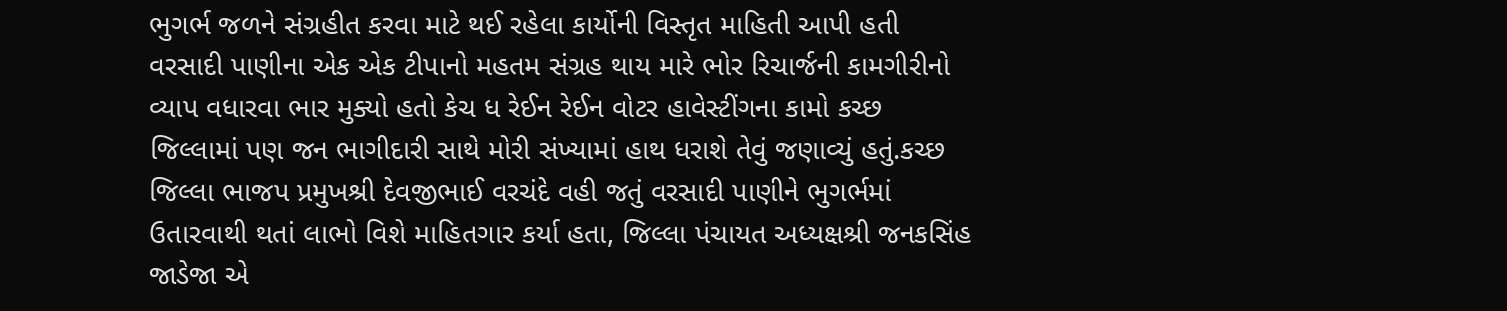ભુગર્ભ જળને સંગ્રહીત કરવા માટે થઈ રહેલા કાર્યોની વિસ્તૃત માહિતી આપી હતી વરસાદી પાણીના એક એક ટીપાનો મહતમ સંગ્રહ થાય મારે ભોર રિચાર્જની કામગીરીનો વ્યાપ વધારવા ભાર મુક્યો હતો કેચ ધ રેઈન રેઈન વોટર હાવેસ્ટીંગના કામો કચ્છ જિલ્લામાં પણ જન ભાગીદારી સાથે મોરી સંખ્યામાં હાથ ધરાશે તેવું જણાવ્યું હતું.કચ્છ જિલ્લા ભાજપ પ્રમુખશ્રી દેવજીભાઈ વરચંદે વહી જતું વરસાદી પાણીને ભુગર્ભમાં ઉતારવાથી થતાં લાભો વિશે માહિતગાર કર્યા હતા, જિલ્લા પંચાયત અધ્યક્ષશ્રી જનકસિંહ જાડેજા એ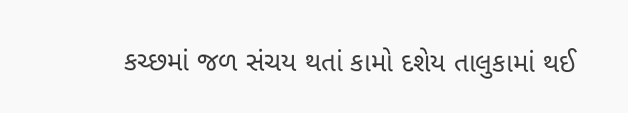કચ્છમાં જળ સંચય થતાં કામો દશેય તાલુકામાં થઈ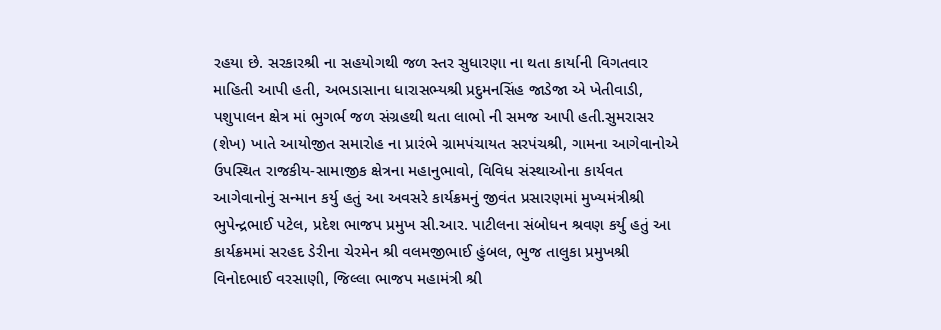રહયા છે. સરકારશ્રી ના સહયોગથી જળ સ્તર સુધારણા ના થતા કાર્યાની વિગતવાર માહિતી આપી હતી, અભડાસાના ધારાસભ્યશ્રી પ્રદુમનસિંહ જાડેજા એ ખેતીવાડી, પશુપાલન ક્ષેત્ર માં ભુગર્ભ જળ સંગ્રહથી થતા લાભો ની સમજ આપી હતી.સુમરાસર (શેખ) ખાતે આયોજીત સમારોહ ના પ્રારંભે ગ્રામપંચાયત સરપંચશ્રી, ગામના આગેવાનોએ ઉપસ્થિત રાજકીય-સામાજીક ક્ષેત્રના મહાનુભાવો, વિવિધ સંસ્થાઓના કાર્યવત આગેવાનોનું સન્માન કર્યુ હતું આ અવસરે કાર્યક્રમનું જીવંત પ્રસારણમાં મુખ્યમંત્રીશ્રી ભુપેન્દ્રભાઈ પટેલ, પ્રદેશ ભાજપ પ્રમુખ સી.આર. પાટીલના સંબોધન શ્રવણ કર્યુ હતું આ કાર્યક્રમમાં સરહદ ડેરીના ચેરમેન શ્રી વલમજીભાઈ હુંબલ, ભુજ તાલુકા પ્રમુખશ્રી વિનોદભાઈ વરસાણી, જિલ્લા ભાજપ મહામંત્રી શ્રી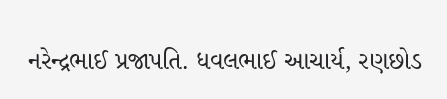નરેન્દ્રભાઈ પ્રજાપતિ. ધવલભાઈ આચાર્ય, રણછોડ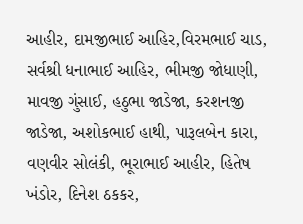આહીર, દામજીભાઈ આહિર,વિરમભાઈ ચાડ, સર્વશ્રી ધનાભાઈ આહિર, ભીમજી જોધાણી, માવજી ગુંસાઈ, હઠુભા જાડેજા, કરશનજી જાડેજા, અશોકભાઈ હાથી, પારૂલબેન કારા, વણવીર સોલંકી, ભૂરાભાઈ આહીર, હિતેષ ખંડોર, દિનેશ ઠકકર,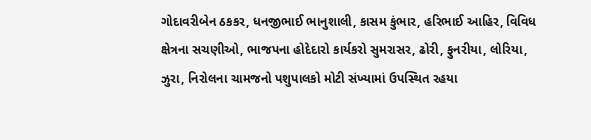ગોદાવરીબેન ઠકકર, ધનજીભાઈ ભાનુશાલી, કાસમ કુંભાર, હરિભાઈ આહિર, વિવિધ ક્ષેત્રના સચણીઓ, ભાજપના હોદેદારો કાર્યકરો સુમરાસર, ઢોરી, ફુનરીયા, લોરિયા, ઝુરા, નિરોલના ચામજનો પશુપાલકો મોટી સંખ્યામાં ઉપસ્થિત રહયા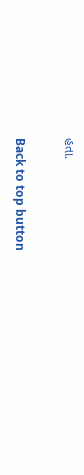હતા.

Back to top button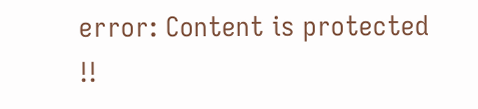error: Content is protected !!